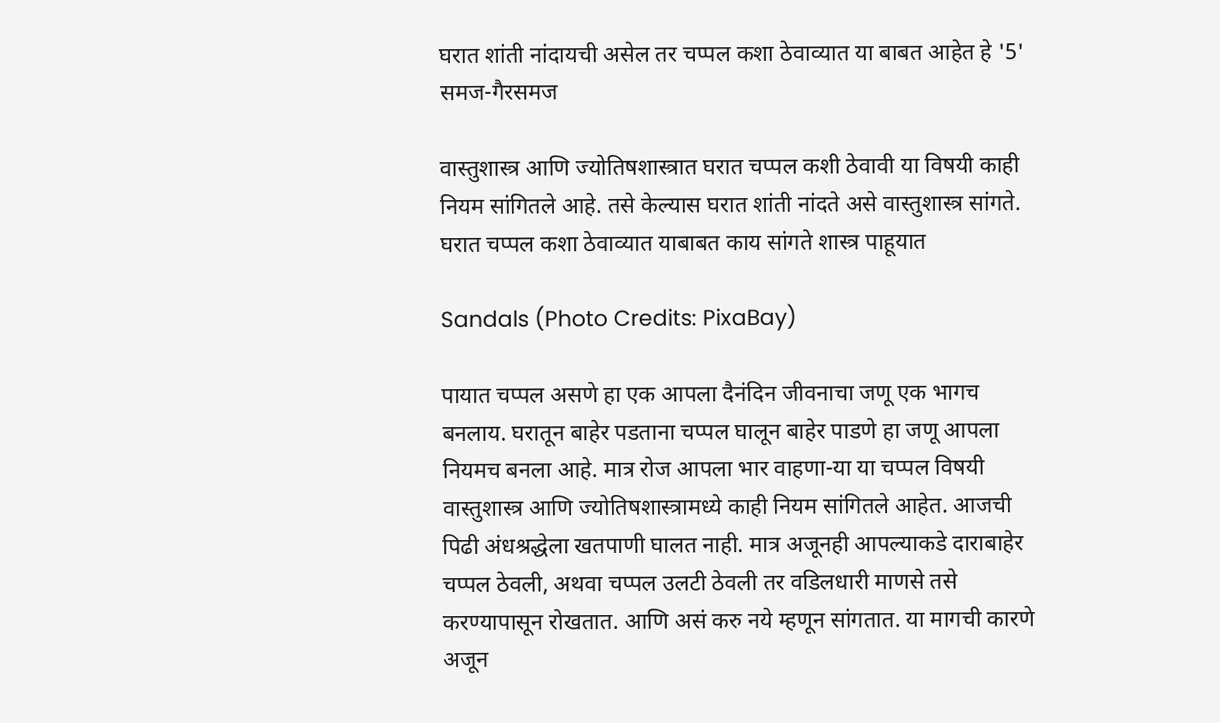घरात शांती नांदायची असेल तर चप्पल कशा ठेवाव्यात या बाबत आहेत हे '5' समज-गैरसमज

वास्तुशास्त्र आणि ज्योतिषशास्त्रात घरात चप्पल कशी ठेवावी या विषयी काही नियम सांगितले आहे. तसे केल्यास घरात शांती नांदते असे वास्तुशास्त्र सांगते. घरात चप्पल कशा ठेवाव्यात याबाबत काय सांगते शास्त्र पाहूयात

Sandals (Photo Credits: PixaBay)

पायात चप्पल असणे हा एक आपला दैनंदिन जीवनाचा जणू एक भागच बनलाय. घरातून बाहेर पडताना चप्पल घालून बाहेर पाडणे हा जणू आपला नियमच बनला आहे. मात्र रोज आपला भार वाहणा-या या चप्पल विषयी वास्तुशास्त्र आणि ज्योतिषशास्त्रामध्ये काही नियम सांगितले आहेत. आजची पिढी अंधश्रद्धेला खतपाणी घालत नाही. मात्र अजूनही आपल्याकडे दाराबाहेर चप्पल ठेवली, अथवा चप्पल उलटी ठेवली तर वडिलधारी माणसे तसे करण्यापासून रोखतात. आणि असं करु नये म्हणून सांगतात. या मागची कारणे अजून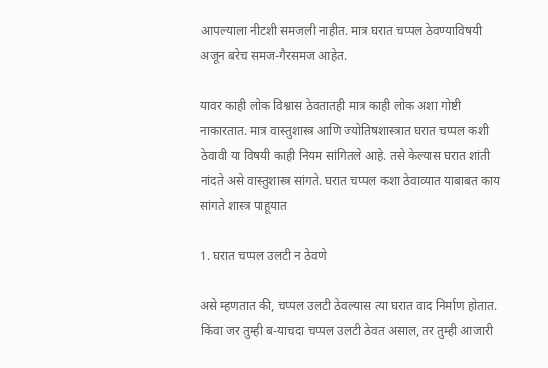आपल्याला नीटशी समजली नाहीत. मात्र घरात चप्पल ठेवण्याविषयी अजून बरेच समज-गैरसमज आहेत.

यावर काही लोक विश्वास ठेवतातही मात्र काही लोक अशा गोष्टी नाकारतात. मात्र वास्तुशास्त्र आणि ज्योतिषशास्त्रात घरात चप्पल कशी ठेवावी या विषयी काही नियम सांगितले आहे. तसे केल्यास घरात शांती नांदते असे वास्तुशास्त्र सांगते. घरात चप्पल कशा ठेवाव्यात याबाबत काय सांगते शास्त्र पाहूयात

1. घरात चप्पल उलटी न ठेवणे

असे म्हणतात की, चप्पल उलटी ठेवल्यास त्या घरात वाद निर्माण होतात. किंवा जर तुम्ही ब-याचदा चप्पल उलटी ठेवत असाल, तर तुम्ही आजारी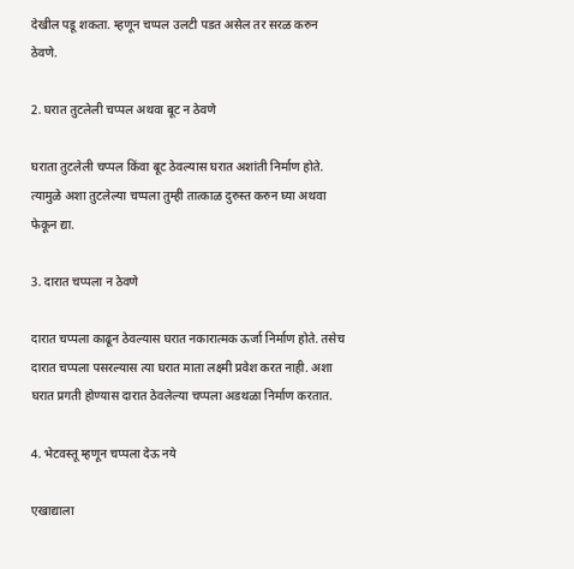देखील पडू शकता. म्हणून चप्पल उलटी पडत असेल तर सरळ करुन ठेवणे.

2. घरात तुटलेली चप्पल अथवा बूट न ठेवणे

घराता तुटलेली चप्पल किंवा बूट ठेवल्यास घरात अशांती निर्माण होते. त्यामुळे अशा तुटलेल्या चप्पला तुम्ही तात्काळ दुरुस्त करुन घ्या अथवा फेकून द्या.

3. दारात चप्पला न ठेवणे

दारात चप्पला काढून ठेवल्यास घरात नकारात्मक ऊर्जा निर्माण होते. तसेच दारात चप्पला पसरल्यास त्या घरात माता लक्ष्मी प्रवेश करत नाही. अशा घरात प्रगती होण्यास दारात ठेवलेल्या चप्पला अडथळा निर्माण करतात.

4. भेटवस्तू म्हणून चप्पला देऊ नये

एखाद्याला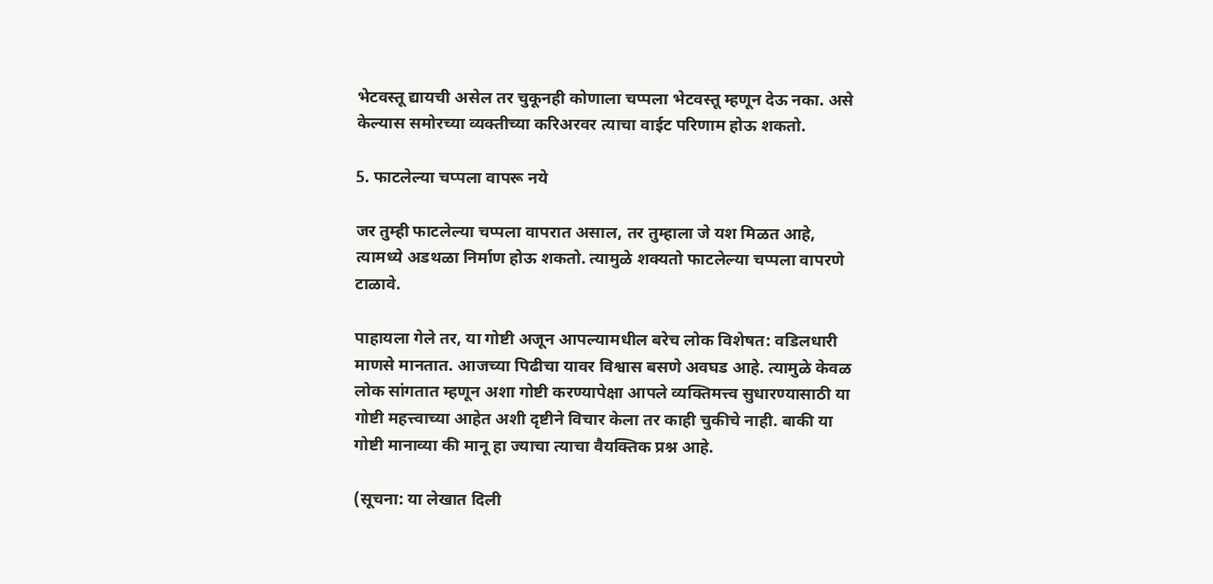भेटवस्तू द्यायची असेल तर चुकूनही कोणाला चप्पला भेटवस्तू म्हणून देऊ नका. असे केल्यास समोरच्या व्यक्तीच्या करिअरवर त्याचा वाईट परिणाम होऊ शकतो.

5. फाटलेल्या चप्पला वापरू नये

जर तुम्ही फाटलेल्या चप्पला वापरात असाल, तर तुम्हाला जे यश मिळत आहे, त्यामध्ये अडथळा निर्माण होऊ शकतो. त्यामुळे शक्यतो फाटलेल्या चप्पला वापरणे टाळावे.

पाहायला गेले तर, या गोष्टी अजून आपल्यामधील बरेच लोक विशेषत: वडिलधारी माणसे मानतात. आजच्या पिढीचा यावर विश्वास बसणे अवघड आहे. त्यामुळे केवळ लोक सांगतात म्हणून अशा गोष्टी करण्यापेक्षा आपले व्यक्तिमत्त्व सुधारण्यासाठी या गोष्टी महत्त्वाच्या आहेत अशी दृष्टीने विचार केला तर काही चुकीचे नाही. बाकी या गोष्टी मानाव्या की मानू हा ज्याचा त्याचा वैयक्तिक प्रश्न आहे.

(सूचना: या लेखात दिली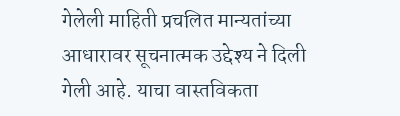गेलेली माहिती प्रचलित मान्यतांच्या आधारावर सूचनात्मक उद्देश्य ने दिली गेली आहे. याचा वास्तविकता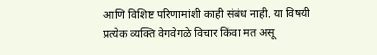आणि विशिष्ट परिणामांशी काही संबंध नाही. या विषयी प्रत्येक व्यक्ति वेगवेगळे विचार किंवा मत असू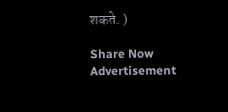शकते. )

Share Now
Advertisement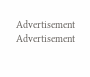Advertisement
Advertisement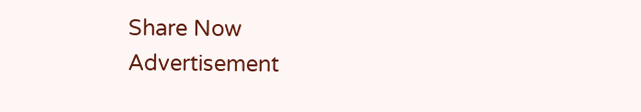Share Now
Advertisement